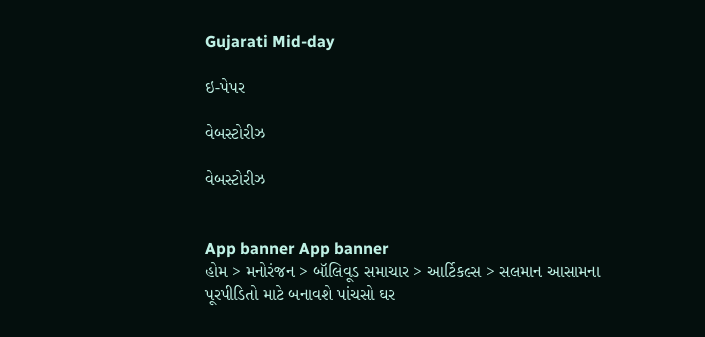Gujarati Mid-day

ઇ-પેપર

વેબસ્ટોરીઝ

વેબસ્ટોરીઝ


App banner App banner
હોમ > મનોરંજન > બૉલિવૂડ સમાચાર > આર્ટિકલ્સ > સલમાન આસામના પૂરપીડિતો માટે બનાવશે પાંચસો ઘર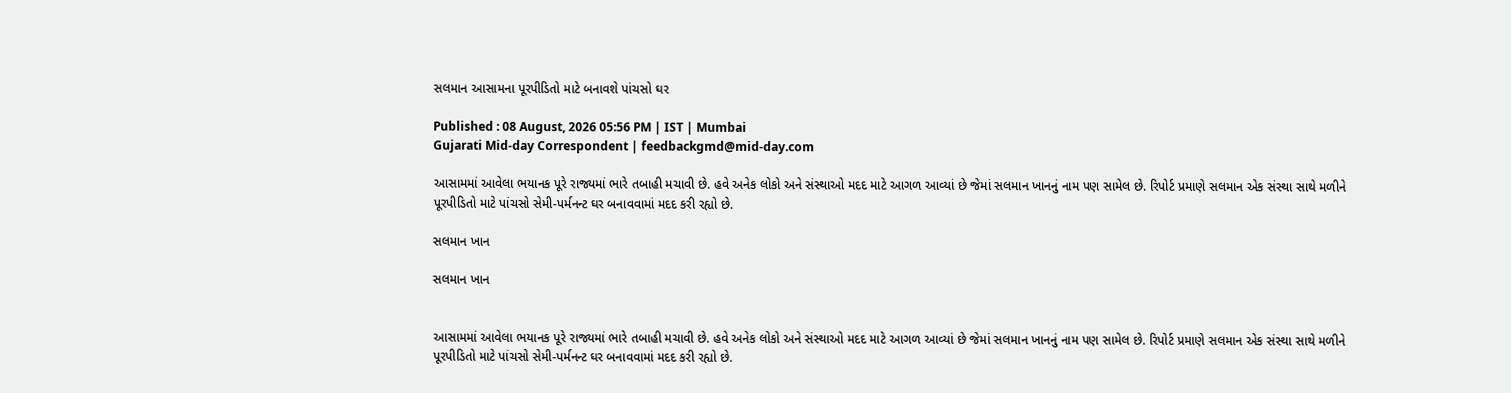સલમાન આસામના પૂરપીડિતો માટે બનાવશે પાંચસો ઘર

Published : 08 August, 2026 05:56 PM | IST | Mumbai
Gujarati Mid-day Correspondent | feedbackgmd@mid-day.com

આસામમાં આવેલા ભયાનક પૂરે રાજ્યમાં ભારે તબાહી મચાવી છે. હવે અનેક લોકો અને સંસ્થાઓ મદદ માટે આગળ આવ્યાં છે જેમાં સલમાન ખાનનું નામ પણ સામેલ છે. રિપોર્ટ પ્રમાણે સલમાન એક સંસ્થા સાથે મળીને પૂરપીડિતો માટે પાંચસો સેમી-પર્મનન્ટ ઘર બનાવવામાં મદદ કરી રહ્યો છે.

સલમાન ખાન

સલમાન ખાન


આસામમાં આવેલા ભયાનક પૂરે રાજ્યમાં ભારે તબાહી મચાવી છે. હવે અનેક લોકો અને સંસ્થાઓ મદદ માટે આગળ આવ્યાં છે જેમાં સલમાન ખાનનું નામ પણ સામેલ છે. રિપોર્ટ પ્રમાણે સલમાન એક સંસ્થા સાથે મળીને પૂરપીડિતો માટે પાંચસો સેમી-પર્મનન્ટ ઘર બનાવવામાં મદદ કરી રહ્યો છે.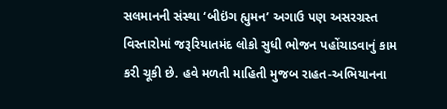સલમાનની સંસ્થા ‘બીઇંગ હ્યુમન’ અગાઉ પણ અસરગ્રસ્ત વિસ્તારોમાં જરૂરિયાતમંદ લોકો સુધી ભોજન પહોંચાડવાનું કામ કરી ચૂકી છે. હવે મળતી માહિતી મુજબ રાહત-અભિયાનના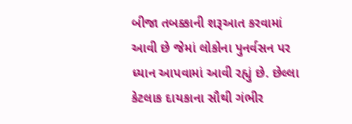બીજા તબક્કાની શરૂઆત કરવામાં આવી છે જેમાં લોકોના પુનર્વસન પર ધ્યાન આપવામાં આવી રહ્યું છે. છેલ્લા કેટલાક દાયકાના સૌથી ગંભીર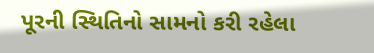પૂરની સ્થિતિનો સામનો કરી રહેલા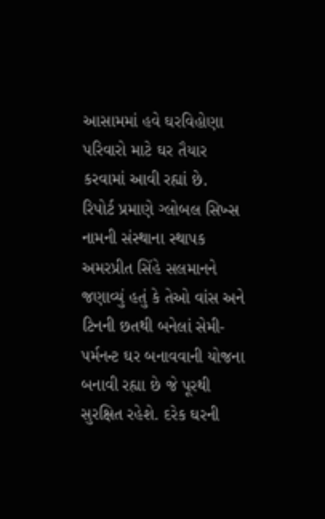આસામમાં હવે ઘરવિહોણા પરિવારો માટે ઘર તૈયાર કરવામાં આવી રહ્યાં છે.
રિપોર્ટ પ્રમાણે ગ્લોબલ સિખ્સ નામની સંસ્થાના સ્થાપક અમરપ્રીત સિંહે સલમાનને જણાવ્યું હતું કે તેઓ વાંસ અને ટિનની છતથી બનેલાં સેમી-પર્મનન્ટ ઘર બનાવવાની યોજના બનાવી રહ્યા છે જે પૂરથી સુરક્ષિત રહેશે. દરેક ઘરની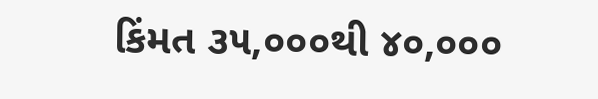કિંમત ૩૫,૦૦૦થી ૪૦,૦૦૦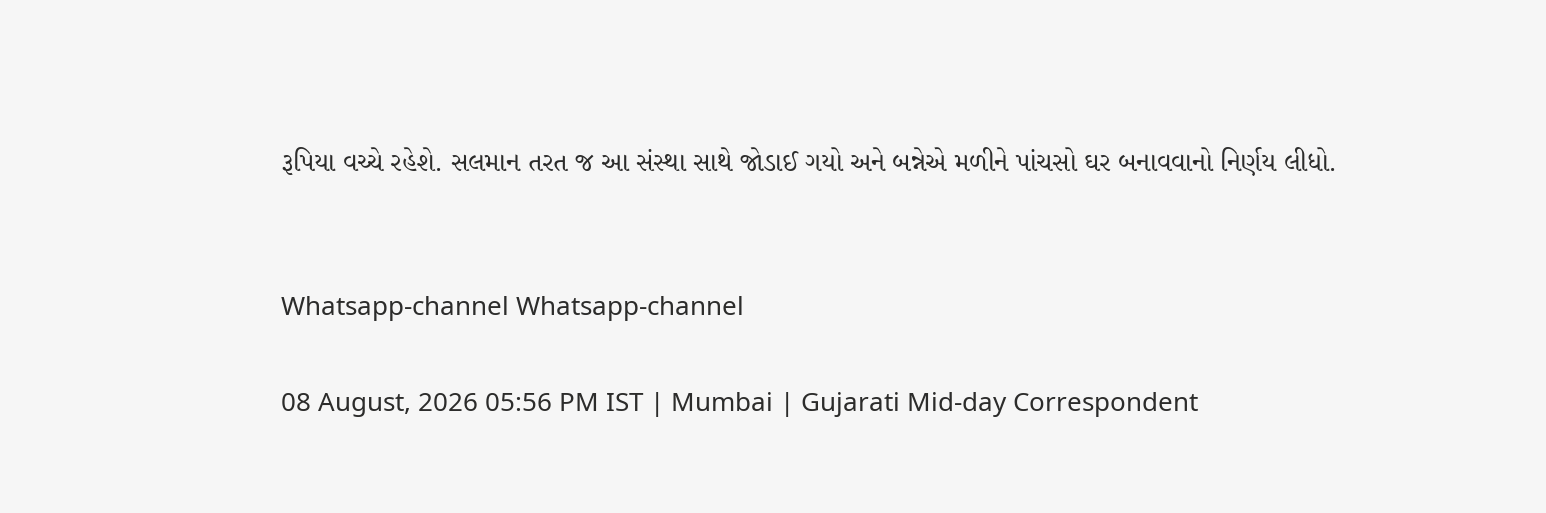રૂપિયા વચ્ચે રહેશે. સલમાન તરત જ આ સંસ્થા સાથે જોડાઈ ગયો અને બન્નેએ મળીને પાંચસો ઘર બનાવવાનો નિર્ણય લીધો.


Whatsapp-channel Whatsapp-channel

08 August, 2026 05:56 PM IST | Mumbai | Gujarati Mid-day Correspondent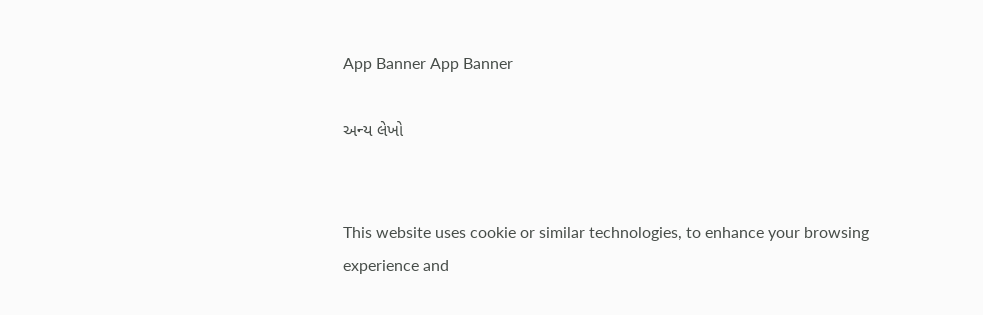App Banner App Banner

અન્ય લેખો


This website uses cookie or similar technologies, to enhance your browsing experience and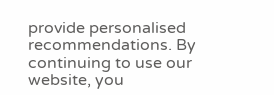provide personalised recommendations. By continuing to use our website, you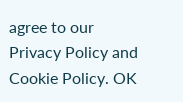agree to our Privacy Policy and Cookie Policy. OK